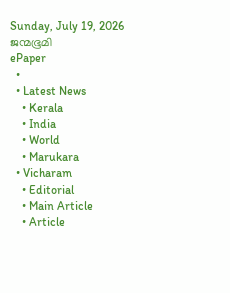Sunday, July 19, 2026
ജന്മഭൂമി
ePaper
  •
  • Latest News
    • Kerala
    • India
    • World
    • Marukara
  • Vicharam
    • Editorial
    • Main Article
    • Article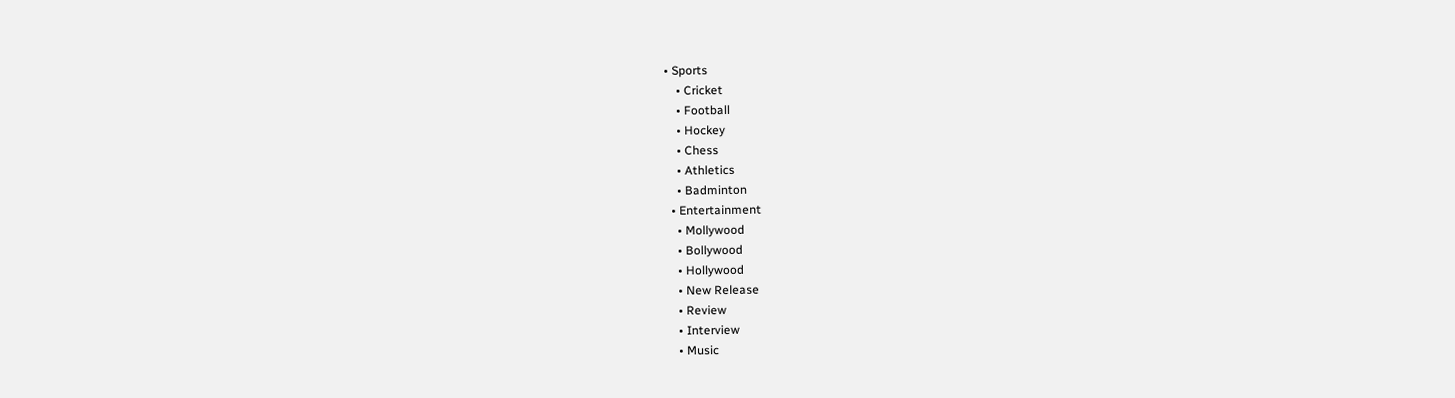• Sports
    • Cricket
    • Football
    • Hockey
    • Chess
    • Athletics
    • Badminton
  • Entertainment
    • Mollywood
    • Bollywood
    • Hollywood
    • New Release
    • Review
    • Interview
    • Music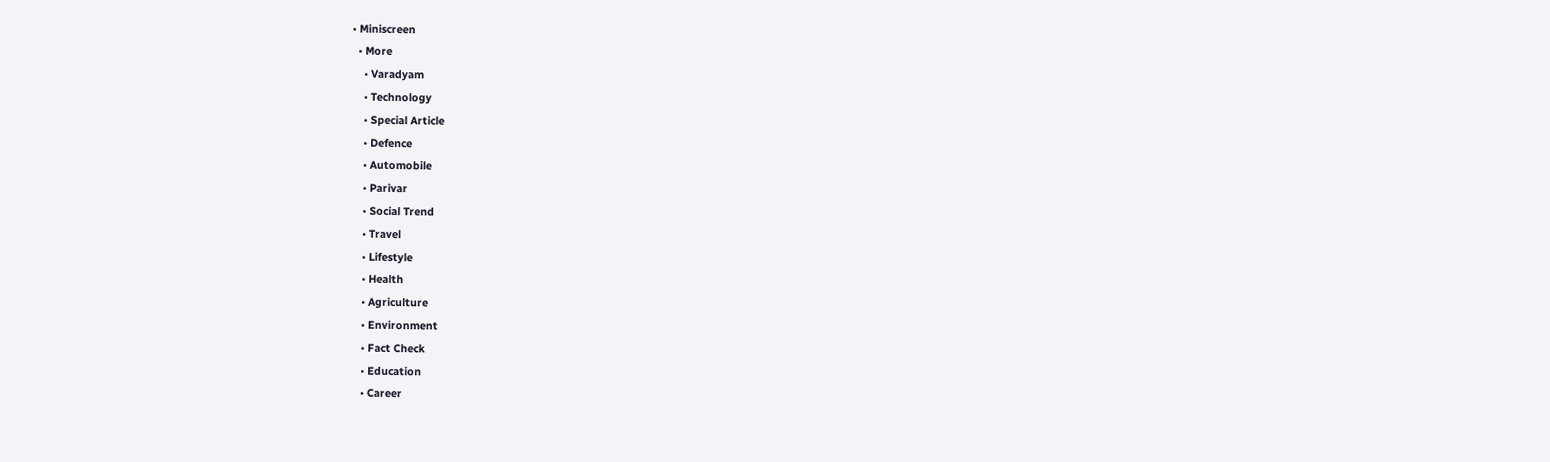• Miniscreen
  • More
    • Varadyam
    • Technology
    • Special Article
    • Defence
    • Automobile
    • Parivar
    • Social Trend
    • Travel
    • Lifestyle
    • Health
    • Agriculture
    • Environment
    • Fact Check
    • Education
    • Career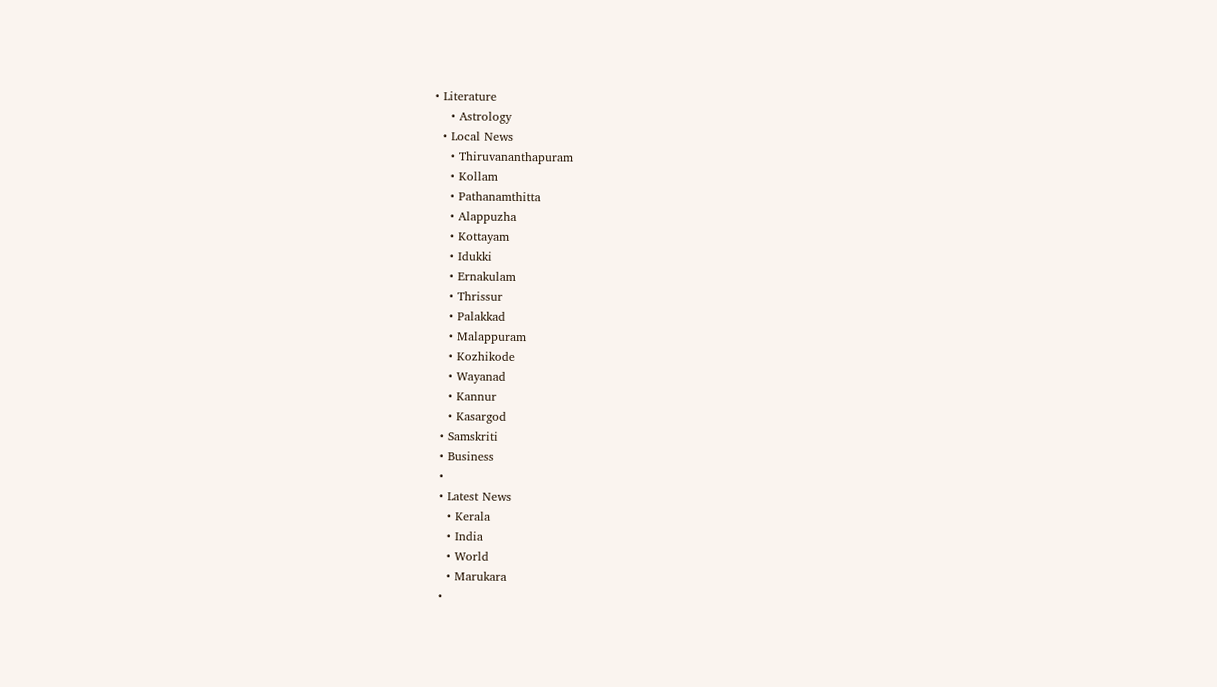• Literature
    • Astrology
  • Local News
    • Thiruvananthapuram
    • Kollam
    • Pathanamthitta
    • Alappuzha
    • Kottayam
    • Idukki
    • Ernakulam
    • Thrissur
    • Palakkad
    • Malappuram
    • Kozhikode
    • Wayanad
    • Kannur
    • Kasargod
  • Samskriti
  • Business
  •
  • Latest News
    • Kerala
    • India
    • World
    • Marukara
  •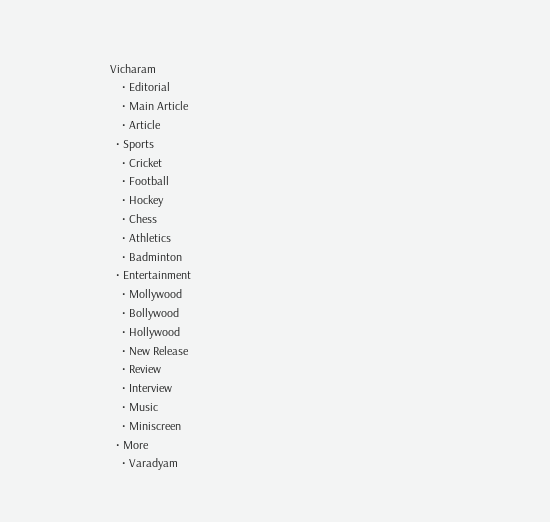Vicharam
    • Editorial
    • Main Article
    • Article
  • Sports
    • Cricket
    • Football
    • Hockey
    • Chess
    • Athletics
    • Badminton
  • Entertainment
    • Mollywood
    • Bollywood
    • Hollywood
    • New Release
    • Review
    • Interview
    • Music
    • Miniscreen
  • More
    • Varadyam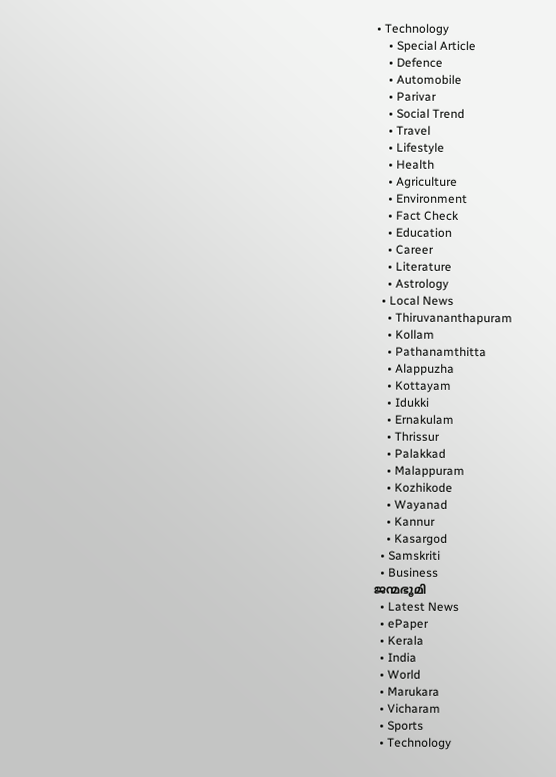• Technology
    • Special Article
    • Defence
    • Automobile
    • Parivar
    • Social Trend
    • Travel
    • Lifestyle
    • Health
    • Agriculture
    • Environment
    • Fact Check
    • Education
    • Career
    • Literature
    • Astrology
  • Local News
    • Thiruvananthapuram
    • Kollam
    • Pathanamthitta
    • Alappuzha
    • Kottayam
    • Idukki
    • Ernakulam
    • Thrissur
    • Palakkad
    • Malappuram
    • Kozhikode
    • Wayanad
    • Kannur
    • Kasargod
  • Samskriti
  • Business
ജന്മഭൂമി
  • Latest News
  • ePaper
  • Kerala
  • India
  • World
  • Marukara
  • Vicharam
  • Sports
  • Technology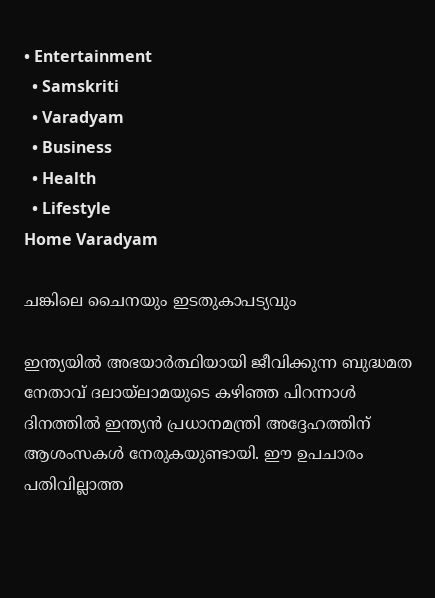• Entertainment
  • Samskriti
  • Varadyam
  • Business
  • Health
  • Lifestyle
Home Varadyam

ചങ്കിലെ ചൈനയും ഇടതുകാപട്യവും

ഇന്ത്യയില്‍ അഭയാര്‍ത്ഥിയായി ജീവിക്കുന്ന ബുദ്ധമത നേതാവ് ദലായ്‌ലാമയുടെ കഴിഞ്ഞ പിറന്നാള്‍ ദിനത്തില്‍ ഇന്ത്യന്‍ പ്രധാനമന്ത്രി അദ്ദേഹത്തിന് ആശംസകള്‍ നേരുകയുണ്ടായി. ഈ ഉപചാരം പതിവില്ലാത്ത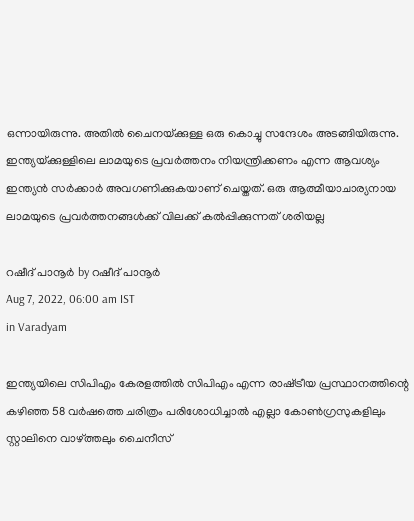ഒന്നായിരുന്നു. അതില്‍ ചൈനയ്‌ക്കുള്ള ഒരു കൊച്ചു സന്ദേശം അടങ്ങിയിരുന്നു. ഇന്ത്യയ്‌ക്കുള്ളിലെ ലാമയുടെ പ്രവര്‍ത്തനം നിയന്ത്രിക്കണം എന്ന ആവശ്യം ഇന്ത്യന്‍ സര്‍ക്കാര്‍ അവഗണിക്കുകയാണ് ചെയ്തത്. ഒരു ആത്മീയാചാര്യനായ ലാമയുടെ പ്രവര്‍ത്തനങ്ങള്‍ക്ക് വിലക്ക് കല്‍പ്പിക്കുന്നത് ശരിയല്ല

റഷീദ് പാനൂര്‍ by റഷീദ് പാനൂര്‍
Aug 7, 2022, 06:00 am IST
in Varadyam

ഇന്ത്യയിലെ സിപിഎം കേരളത്തില്‍ സിപിഎം എന്ന രാഷ്‌ട്രീയ പ്രസ്ഥാനത്തിന്റെ കഴിഞ്ഞ 58 വര്‍ഷത്തെ ചരിത്രം പരിശോധിച്ചാല്‍ എല്ലാ കോണ്‍ഗ്രസുകളിലും സ്റ്റാലിനെ വാഴ്‌ത്തലും ചൈനീസ്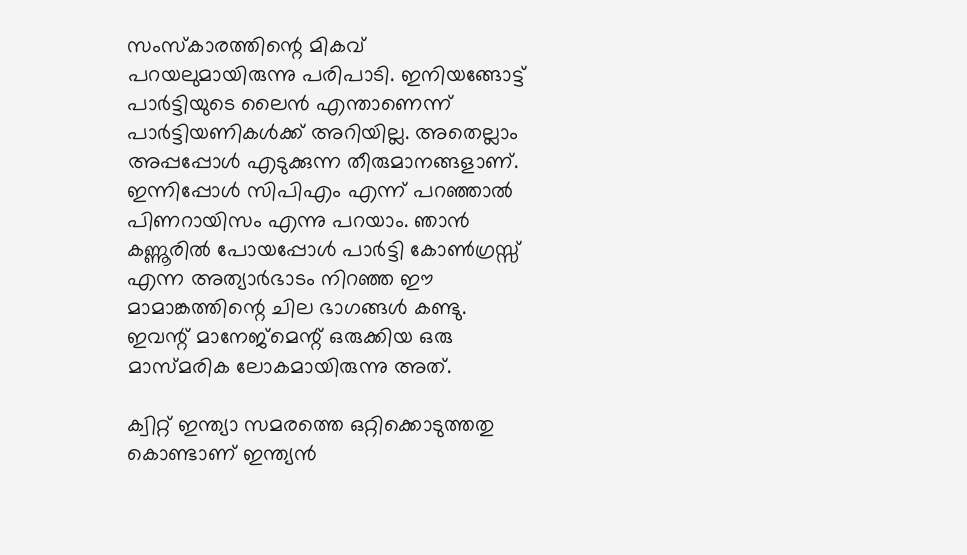സംസ്‌കാരത്തിന്റെ മികവ് പറയലുമായിരുന്നു പരിപാടി. ഇനിയങ്ങോട്ട് പാര്‍ട്ടിയുടെ ലൈന്‍ എന്താണെന്ന് പാര്‍ട്ടിയണികള്‍ക്ക് അറിയില്ല. അതെല്ലാം അപ്പപ്പോള്‍ എടുക്കുന്ന തീരുമാനങ്ങളാണ്. ഇന്നിപ്പോള്‍ സിപിഎം എന്ന് പറഞ്ഞാല്‍ പിണറായിസം എന്നു പറയാം. ഞാന്‍ കണ്ണൂരില്‍ പോയപ്പോള്‍ പാര്‍ട്ടി കോണ്‍ഗ്രസ്സ് എന്ന അത്യാര്‍ഭാടം നിറഞ്ഞ ഈ മാമാങ്കത്തിന്റെ ചില ഭാഗങ്ങള്‍ കണ്ടു. ഇവന്റ് മാനേജ്‌മെന്റ് ഒരുക്കിയ ഒരു മാസ്മരിക ലോകമായിരുന്നു അത്.

ക്വിറ്റ് ഇന്ത്യാ സമരത്തെ ഒറ്റിക്കൊടുത്തതു കൊണ്ടാണ് ഇന്ത്യന്‍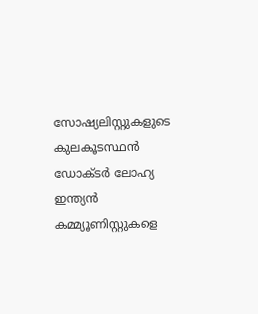സോഷ്യലിസ്റ്റുകളുടെ കുലകൂടസ്ഥന്‍ ഡോക്ടര്‍ ലോഹ്യ ഇന്ത്യന്‍ കമ്മ്യൂണിസ്റ്റുകളെ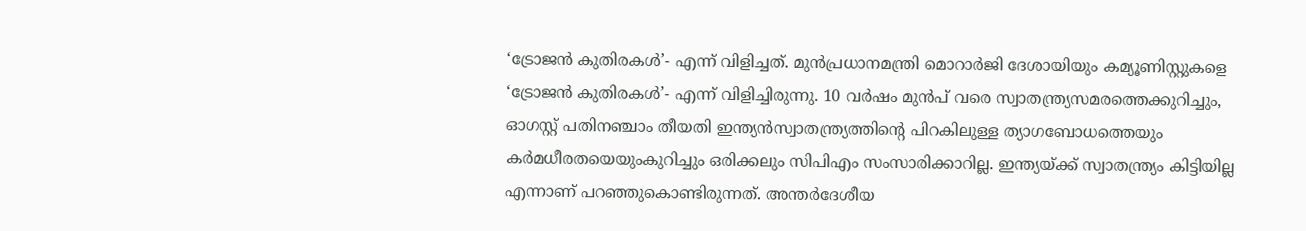‘ട്രോജന്‍ കുതിരകള്‍’- എന്ന് വിളിച്ചത്. മുന്‍പ്രധാനമന്ത്രി മൊറാര്‍ജി ദേശായിയും കമ്യൂണിസ്റ്റുകളെ ‘ട്രോജന്‍ കുതിരകള്‍’- എന്ന് വിളിച്ചിരുന്നു. 10 വര്‍ഷം മുന്‍പ് വരെ സ്വാതന്ത്ര്യസമരത്തെക്കുറിച്ചും, ഓഗസ്റ്റ് പതിനഞ്ചാം തീയതി ഇന്ത്യന്‍സ്വാതന്ത്ര്യത്തിന്റെ പിറകിലുള്ള ത്യാഗബോധത്തെയും കര്‍മധീരതയെയുംകുറിച്ചും ഒരിക്കലും സിപിഎം സംസാരിക്കാറില്ല. ഇന്ത്യയ്‌ക്ക് സ്വാതന്ത്ര്യം കിട്ടിയില്ല എന്നാണ് പറഞ്ഞുകൊണ്ടിരുന്നത്. അന്തര്‍ദേശീയ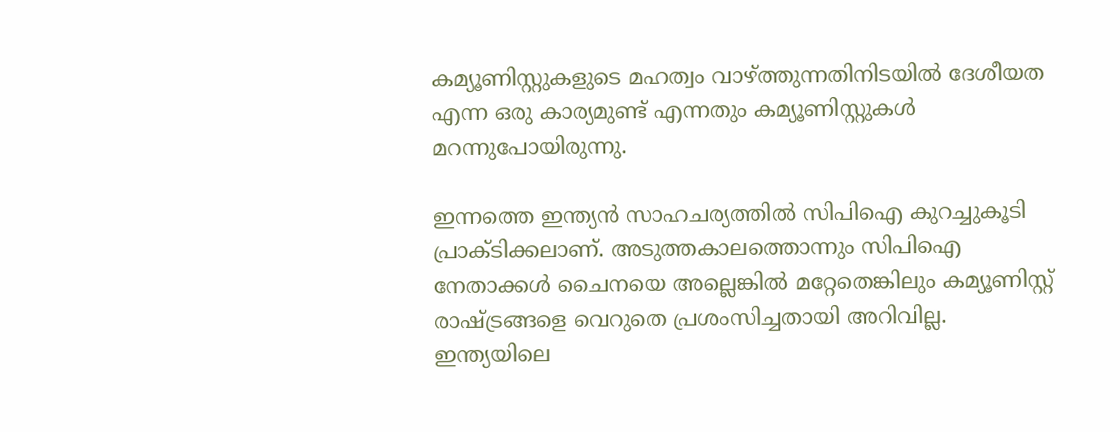കമ്യൂണിസ്റ്റുകളുടെ മഹത്വം വാഴ്‌ത്തുന്നതിനിടയില്‍ ദേശീയത എന്ന ഒരു കാര്യമുണ്ട് എന്നതും കമ്യൂണിസ്റ്റുകള്‍ മറന്നുപോയിരുന്നു.

ഇന്നത്തെ ഇന്ത്യന്‍ സാഹചര്യത്തില്‍ സിപിഐ കുറച്ചുകൂടി പ്രാക്ടിക്കലാണ്. അടുത്തകാലത്തൊന്നും സിപിഐ നേതാക്കള്‍ ചൈനയെ അല്ലെങ്കില്‍ മറ്റേതെങ്കിലും കമ്യൂണിസ്റ്റ് രാഷ്‌ട്രങ്ങളെ വെറുതെ പ്രശംസിച്ചതായി അറിവില്ല. ഇന്ത്യയിലെ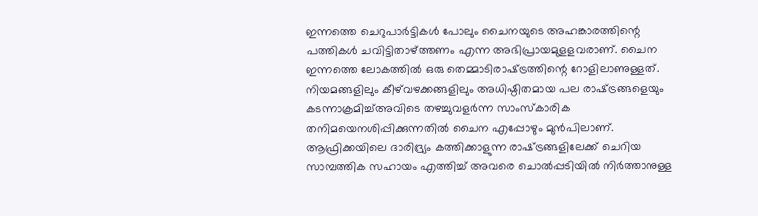ഇന്നത്തെ ചെറുപാര്‍ട്ടികള്‍ പോലും ചൈനയുടെ അഹങ്കാരത്തിന്റെ പത്തികള്‍ ചവിട്ടിതാഴ്‌ത്തണം എന്ന അഭിപ്രായമുളളവരാണ്. ചൈന ഇന്നത്തെ ലോകത്തില്‍ ഒരു തെമ്മാടിരാഷ്‌ട്രത്തിന്റെ റോളിലാണുള്ളത്. നിയമങ്ങളിലും കീഴ്‌വഴക്കങ്ങളിലും അധിഷ്ഠിതമായ പല രാഷ്‌ട്രങ്ങളെയും കടന്നാക്രമിച്ച്അവിടെ തഴച്ചുവളര്‍ന്ന സാംസ്‌കാരിക തനിമയെനശിപ്പിക്കുന്നതില്‍ ചൈന എപ്പോഴും മുന്‍പിലാണ്. ആഫ്രിക്കയിലെ ദാരിദ്ര്യം കത്തിക്കാളുന്ന രാഷ്‌ട്രങ്ങളിലേക്ക് ചെറിയ സാമ്പത്തിക സഹായം എത്തിച്ച് അവരെ ചൊല്‍പ്പടിയില്‍ നിര്‍ത്താനുള്ള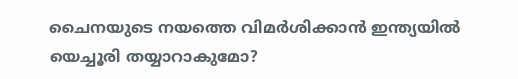ചൈനയുടെ നയത്തെ വിമര്‍ശിക്കാന്‍ ഇന്ത്യയില്‍ യെച്ചൂരി തയ്യാറാകുമോ?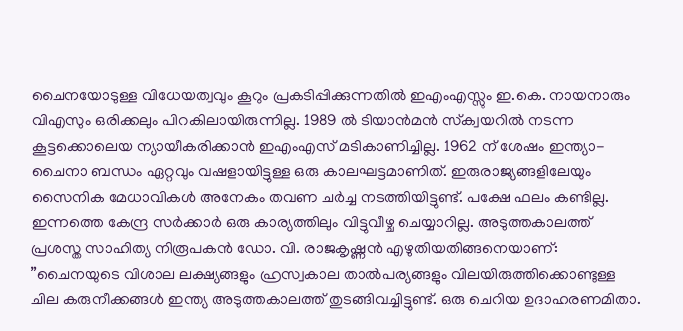ചൈനയോടുള്ള വിധേയത്വവും കൂറും പ്രകടിപ്പിക്കുന്നതില്‍ ഇഎംഎസ്സും ഇ.കെ. നായനാരും വിഎസും ഒരിക്കലും പിറകിലായിരുന്നില്ല. 1989 ല്‍ ടിയാന്‍മന്‍ സ്‌ക്വയറില്‍ നടന്ന കൂട്ടക്കൊലെയ ന്യായീകരിക്കാന്‍ ഇഎംഎസ് മടികാണിച്ചില്ല. 1962 ന് ശേഷം ഇന്ത്യാ-ചൈനാ ബന്ധം ഏറ്റവും വഷളായിട്ടുള്ള ഒരു കാലഘട്ടമാണിത്. ഇരുരാജ്യങ്ങളിലേയും സൈനിക മേധാവികള്‍ അനേകം തവണ ചര്‍ച്ച നടത്തിയിട്ടുണ്ട്. പക്ഷേ ഫലം കണ്ടില്ല. ഇന്നത്തെ കേന്ദ്ര സര്‍ക്കാര്‍ ഒരു കാര്യത്തിലും വിട്ടുവീഴ്ച ചെയ്യാറില്ല. അടുത്തകാലത്ത് പ്രശസ്ത സാഹിത്യ നിരൂപകന്‍ ഡോ. വി. രാജകൃഷ്ണന്‍ എഴുതിയതിങ്ങനെയാണ്: ”ചൈനയുടെ വിശാല ലക്ഷ്യങ്ങളും ഹ്രസ്വകാല താല്‍പര്യങ്ങളും വിലയിരുത്തിക്കൊണ്ടുള്ള ചില കരുനീക്കങ്ങള്‍ ഇന്ത്യ അടുത്തകാലത്ത് തുടങ്ങിവച്ചിട്ടുണ്ട്. ഒരു ചെറിയ ഉദാഹരണമിതാ.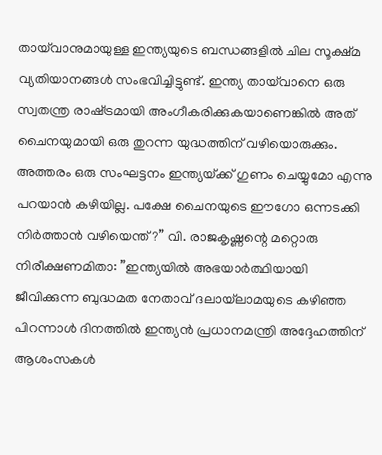തായ്‌വാനുമായുള്ള ഇന്ത്യയുടെ ബന്ധങ്ങളില്‍ ചില സൂക്ഷ്മ വ്യതിയാനങ്ങള്‍ സംഭവിച്ചിട്ടുണ്ട്. ഇന്ത്യ തായ്‌വാനെ ഒരു സ്വതന്ത്ര രാഷ്‌ട്രമായി അംഗീകരിക്കുകയാണെങ്കില്‍ അത് ചൈനയുമായി ഒരു തുറന്ന യുദ്ധത്തിന് വഴിയൊരുക്കും. അത്തരം ഒരു സംഘട്ടനം ഇന്ത്യയ്‌ക്ക് ഗുണം ചെയ്യുമോ എന്നു പറയാന്‍ കഴിയില്ല. പക്ഷേ ചൈനയുടെ ഈഗോ ഒന്നടക്കി നിര്‍ത്താന്‍ വഴിയെന്ത്?” വി. രാജകൃഷ്ണന്റെ മറ്റൊരു നിരീക്ഷണമിതാ: ”ഇന്ത്യയില്‍ അഭയാര്‍ത്ഥിയായി ജീവിക്കുന്ന ബുദ്ധമത നേതാവ് ദലായ്‌ലാമയുടെ കഴിഞ്ഞ പിറന്നാള്‍ ദിനത്തില്‍ ഇന്ത്യന്‍ പ്രധാനമന്ത്രി അദ്ദേഹത്തിന് ആശംസകള്‍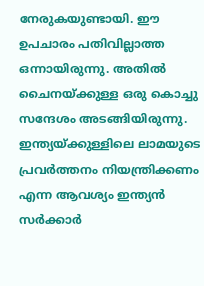നേരുകയുണ്ടായി. ഈ ഉപചാരം പതിവില്ലാത്ത ഒന്നായിരുന്നു. അതില്‍ ചൈനയ്‌ക്കുള്ള ഒരു കൊച്ചു സന്ദേശം അടങ്ങിയിരുന്നു. ഇന്ത്യയ്‌ക്കുള്ളിലെ ലാമയുടെ പ്രവര്‍ത്തനം നിയന്ത്രിക്കണം എന്ന ആവശ്യം ഇന്ത്യന്‍ സര്‍ക്കാര്‍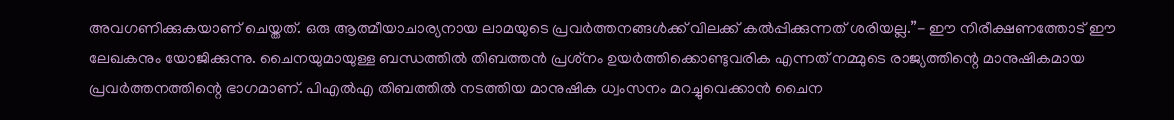അവഗണിക്കുകയാണ് ചെയ്തത്. ഒരു ആത്മീയാചാര്യനായ ലാമയുടെ പ്രവര്‍ത്തനങ്ങള്‍ക്ക് വിലക്ക് കല്‍പ്പിക്കുന്നത് ശരിയല്ല.”- ഈ നിരീക്ഷണത്തോട് ഈ ലേഖകനും യോജിക്കുന്നു. ചൈനയുമായുള്ള ബന്ധത്തില്‍ തിബത്തന്‍ പ്രശ്‌നം ഉയര്‍ത്തിക്കൊണ്ടുവരിക എന്നത് നമ്മുടെ രാജ്യത്തിന്റെ മാനുഷികമായ പ്രവര്‍ത്തനത്തിന്റെ ഭാഗമാണ്. പിഎല്‍എ തിബത്തില്‍ നടത്തിയ മാനുഷിക ധ്വംസനം മറച്ചുവെക്കാന്‍ ചൈന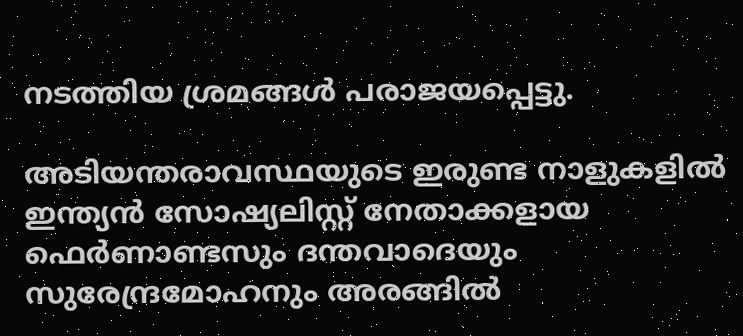നടത്തിയ ശ്രമങ്ങള്‍ പരാജയപ്പെട്ടു.

അടിയന്തരാവസ്ഥയുടെ ഇരുണ്ട നാളുകളില്‍ ഇന്ത്യന്‍ സോഷ്യലിസ്റ്റ് നേതാക്കളായ ഫെര്‍ണാണ്ടസും ദന്തവാദെയും സുരേന്ദ്രമോഹനും അരങ്ങില്‍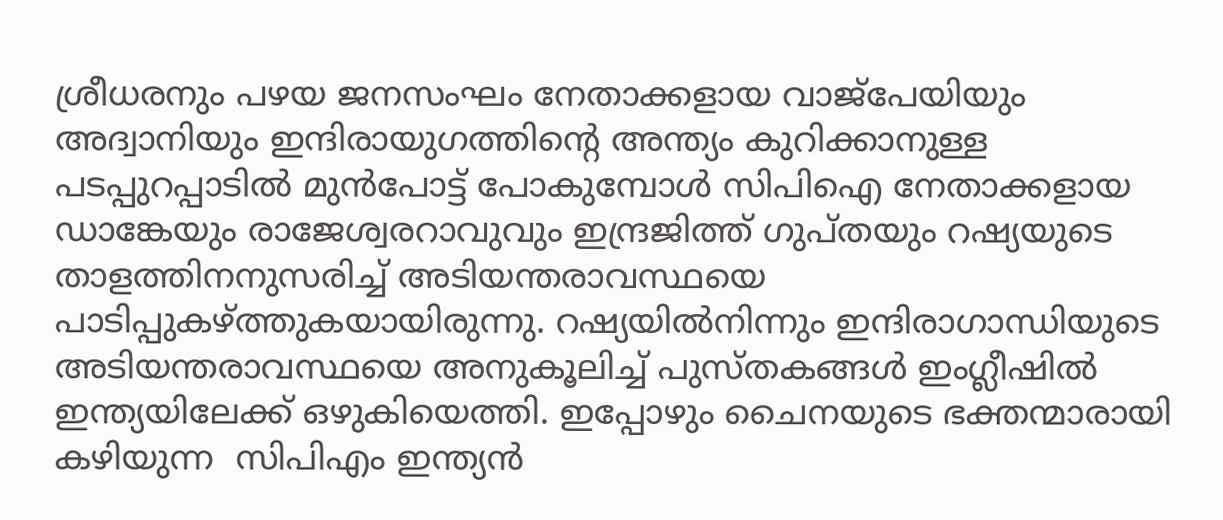ശ്രീധരനും പഴയ ജനസംഘം നേതാക്കളായ വാജ്‌പേയിയും അദ്വാനിയും ഇന്ദിരായുഗത്തിന്റെ അന്ത്യം കുറിക്കാനുള്ള പടപ്പുറപ്പാടില്‍ മുന്‍പോട്ട് പോകുമ്പോള്‍ സിപിഐ നേതാക്കളായ ഡാങ്കേയും രാജേശ്വരറാവുവും ഇന്ദ്രജിത്ത് ഗുപ്തയും റഷ്യയുടെ താളത്തിനനുസരിച്ച് അടിയന്തരാവസ്ഥയെ പാടിപ്പുകഴ്‌ത്തുകയായിരുന്നു. റഷ്യയില്‍നിന്നും ഇന്ദിരാഗാന്ധിയുടെ അടിയന്തരാവസ്ഥയെ അനുകൂലിച്ച് പുസ്തകങ്ങള്‍ ഇംഗ്ലീഷില്‍ ഇന്ത്യയിലേക്ക് ഒഴുകിയെത്തി. ഇപ്പോഴും ചൈനയുടെ ഭക്തന്മാരായി കഴിയുന്ന  സിപിഎം ഇന്ത്യന്‍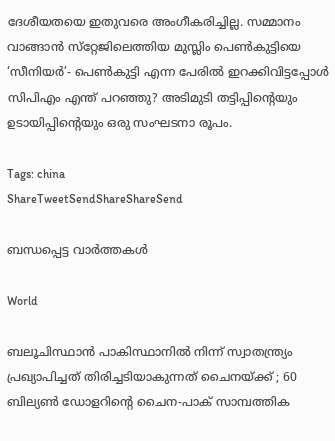ദേശീയതയെ ഇതുവരെ അംഗീകരിച്ചില്ല. സമ്മാനം  വാങ്ങാന്‍ സ്‌റ്റേജിലെത്തിയ മുസ്ലിം പെണ്‍കുട്ടിയെ ‘സീനിയര്‍’- പെണ്‍കുട്ടി എന്ന പേരില്‍ ഇറക്കിവിട്ടപ്പോള്‍ സിപിഎം എന്ത് പറഞ്ഞു? അടിമുടി തട്ടിപ്പിന്റെയും ഉടായിപ്പിന്റെയും ഒരു സംഘടനാ രൂപം.

Tags: china
ShareTweetSendShareShareSend

ബന്ധപ്പെട്ട വാര്‍ത്തകള്‍

World

ബലൂചിസ്ഥാൻ പാകിസ്ഥാനിൽ നിന്ന് സ്വാതന്ത്ര്യം പ്രഖ്യാപിച്ചത് തിരിച്ചടിയാകുന്നത് ചൈനയ്‌ക്ക് ; 60 ബില്യൺ ഡോളറിന്റെ ചൈന-പാക് സാമ്പത്തിക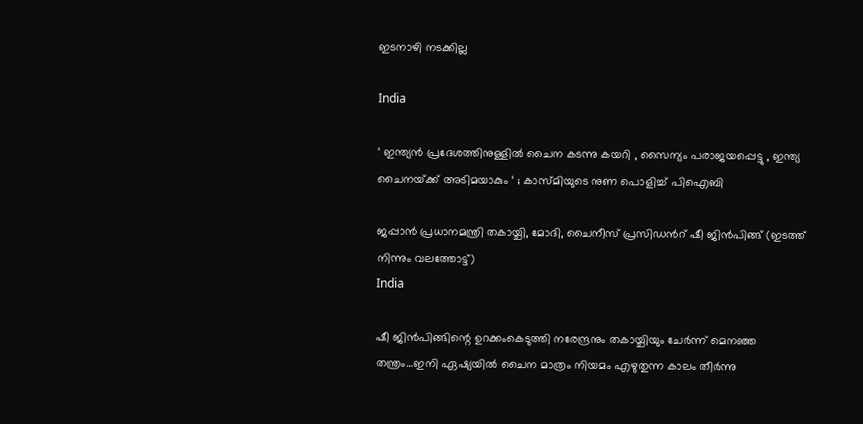ഇടനാഴി നടക്കില്ല

India

‘ ഇന്ത്യൻ പ്രദേശത്തിനുള്ളിൽ ചൈന കടന്നു കയറി , സൈന്യം പരാജയപ്പെട്ടു , ഇന്ത്യ ചൈനയ്‌ക്ക് അടിമയാകും ‘ ; കാസ്മിയുടെ നുണ പൊളിച്ച് പിഐബി

ജപ്പാന്‍ പ്രധാനമന്ത്രി തകായ്ചി, മോദി, ചൈനീസ് പ്രസിഡന്‍റ് ഷീ ജിന്‍പിങ്ങ് (ഇടത്ത് നിന്നും വലത്തോട്ട്)
India

ഷീ ജിന്‍പിങ്ങിന്റെ ഉറക്കംകെടുത്തി നരേന്ദ്രനും തകായ്ചിയും ചേര്‍ന്ന് മെനഞ്ഞ തന്ത്രം…ഇനി ഏഷ്യയില്‍ ചൈന മാത്രം നിയമം എഴുതുന്ന കാലം തീര്‍ന്നു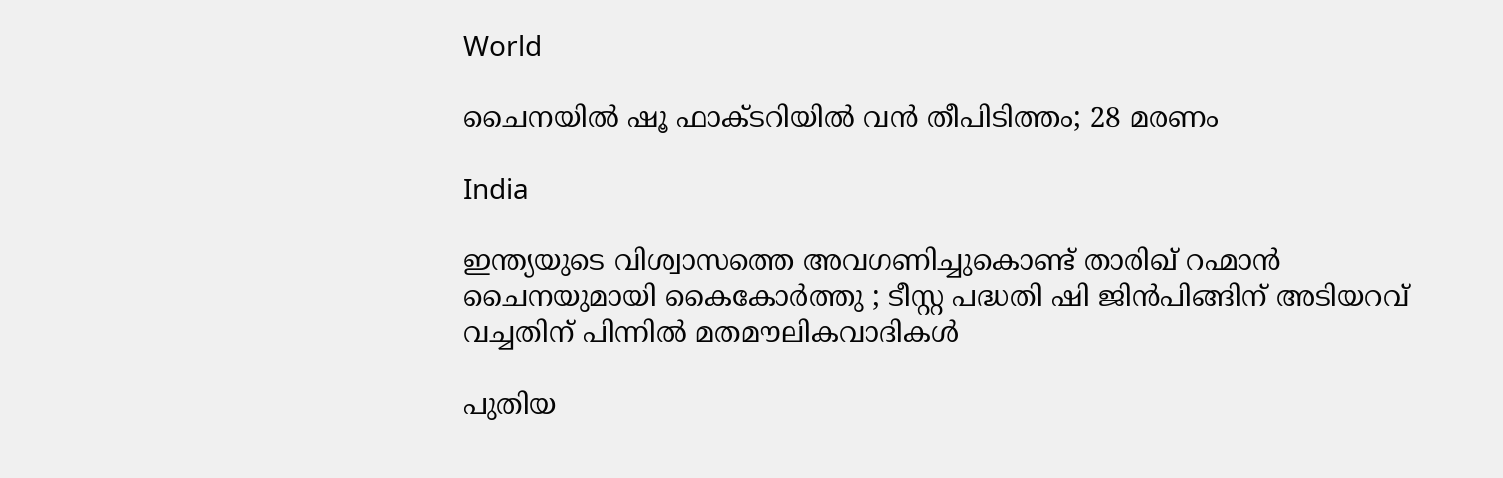World

ചൈനയിൽ ഷൂ ഫാക്ടറിയിൽ വൻ തീപിടിത്തം; 28 മരണം

India

ഇന്ത്യയുടെ വിശ്വാസത്തെ അവഗണിച്ചുകൊണ്ട് താരിഖ് റഹ്മാൻ ചൈനയുമായി കൈകോർത്തു ; ടീസ്റ്റ പദ്ധതി ഷി ജിൻപിങ്ങിന് അടിയറവ് വച്ചതിന് പിന്നിൽ മതമൗലികവാദികൾ

പുതിയ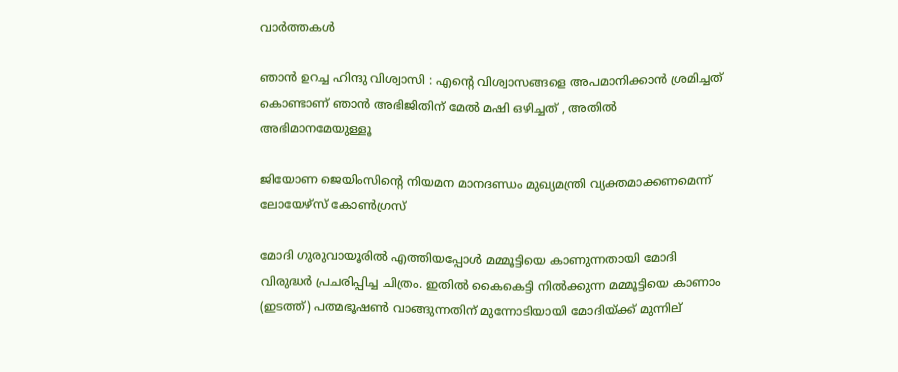വാര്‍ത്തകള്‍

ഞാൻ ഉറച്ച ഹിന്ദു വിശ്വാസി : എന്റെ വിശ്വാസങ്ങളെ അപമാനിക്കാൻ ശ്രമിച്ചത് കൊണ്ടാണ് ഞാൻ അഭിജിതിന് മേൽ മഷി ഒഴിച്ചത് , അതിൽ അഭിമാനമേയുള്ളൂ

ജിയോണ ജെയിംസിന്റെ നിയമന മാനദണ്ഡം മുഖ്യമന്ത്രി വ്യക്തമാക്കണമെന്ന് ലോയേഴ്‌സ് കോണ്‍ഗ്രസ്

മോദി ഗുരുവായൂരില്‍ എത്തിയപ്പോള്‍ മമ്മൂട്ടിയെ കാണുന്നതായി മോദി വിരുദ്ധര്‍ പ്രചരിപ്പിച്ച ചിത്രം. ഇതില്‍ കൈകെട്ടി നില്‍ക്കുന്ന മമ്മൂട്ടിയെ കാണാം (ഇടത്ത്) പത്മഭൂഷണ്‍ വാങ്ങുന്നതിന് മുന്നോടിയായി മോദിയ്ക്ക് മുന്നില‍്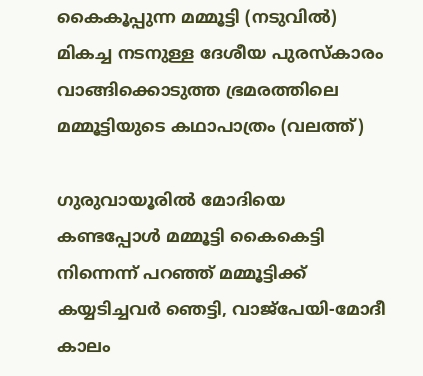കൈകൂപ്പുന്ന മമ്മൂട്ടി (നടുവില്‍) മികച്ച നടനുള്ള ദേശീയ പുരസ്കാരം വാങ്ങിക്കൊടുത്ത ഭ്രമരത്തിലെ മമ്മൂട്ടിയുടെ കഥാപാത്രം (വലത്ത്)

ഗുരുവായൂരില്‍ മോദിയെ കണ്ടപ്പോള്‍ മമ്മൂട്ടി കൈകെട്ടി നിന്നെന്ന് പറഞ്ഞ് മമ്മൂട്ടിക്ക് കയ്യടിച്ചവര്‍ ഞെട്ടി, വാജ്പേയി-മോദീ കാലം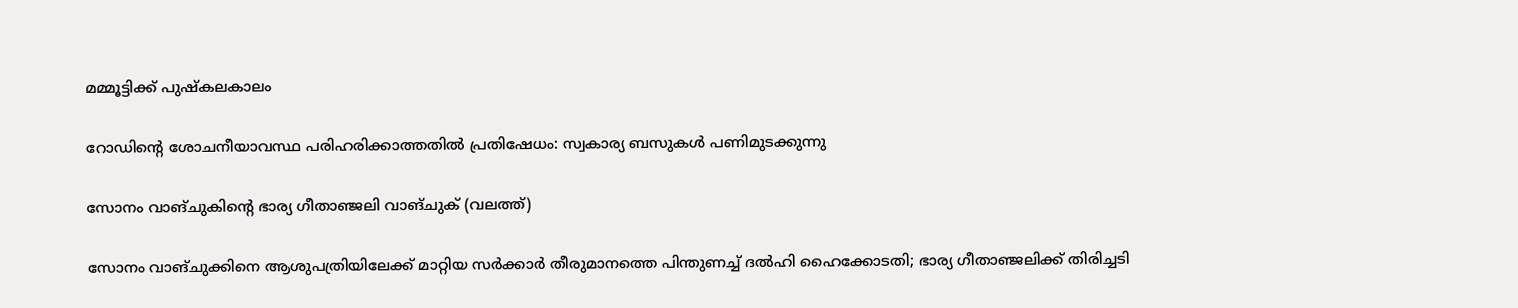മമ്മൂട്ടിക്ക് പുഷ്കലകാലം

റോഡിന്റെ ശോചനീയാവസ്ഥ പരിഹരിക്കാത്തതില്‍ പ്രതിഷേധം: സ്വകാര്യ ബസുകള്‍ പണിമുടക്കുന്നു

സോനം വാങ്ചുകിന്‍റെ ഭാര്യ ഗീതാഞ്ജലി വാങ്ചുക് (വലത്ത്)

സോനം വാങ്ചുക്കിനെ ആശുപത്രിയിലേക്ക് മാറ്റിയ സര്‍ക്കാര്‍ തീരുമാനത്തെ പിന്തുണച്ച് ദൽഹി ഹൈക്കോടതി; ഭാര്യ ഗീതാഞ്ജലിക്ക് തിരിച്ചടി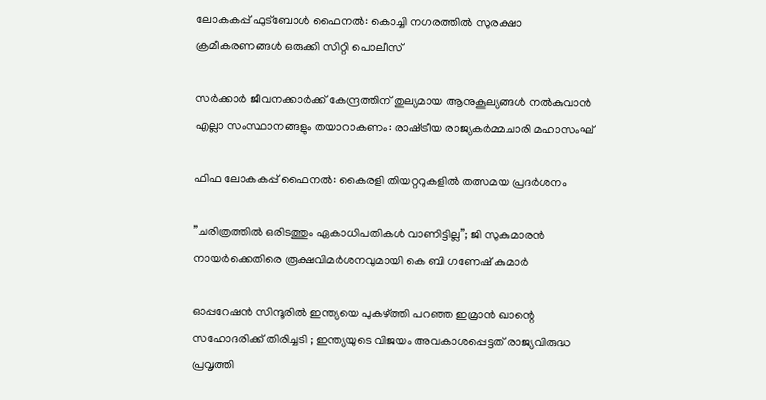ലോകകപ്പ് ഫുട്‌ബോള്‍ ഫൈനല്‍: കൊച്ചി നഗരത്തില്‍ സുരക്ഷാ ക്രമീകരണങ്ങള്‍ ഒരുക്കി സിറ്റി പൊലീസ്

സര്‍ക്കാര്‍ ജീവനക്കാര്‍ക്ക് കേന്ദ്രത്തിന് തുല്യമായ ആനുകൂല്യങ്ങള്‍ നല്‍കുവാന്‍ എല്ലാ സംസ്ഥാനങ്ങളും തയാറാകണം: രാഷ്‌ട്രീയ രാജ്യകര്‍മ്മചാരി മഹാസംഘ്

ഫിഫ ലോകകപ്പ് ഫൈനൽ: കൈരളി തിയറ്ററുകളിൽ തത്സമയ പ്രദർശനം

”ചരിത്രത്തിൽ ഒരിടത്തും ഏകാധിപതികൾ വാണിട്ടില്ല”; ജി സുകുമാരൻ നായർക്കെതിരെ രൂക്ഷവിമർശനവുമായി കെ ബി ഗണേഷ് കുമാർ

ഓപ്പറേഷൻ സിന്ദൂരിൽ ഇന്ത്യയെ പുകഴ്‌ത്തി പറഞ്ഞ ഇമ്രാൻ ഖാന്റെ സഹോദരിക്ക് തിരിച്ചടി ; ഇന്ത്യയുടെ വിജയം അവകാശപ്പെട്ടത് രാജ്യവിരുദ്ധ പ്രവൃത്തി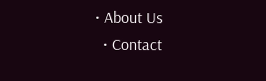• About Us
  • Contact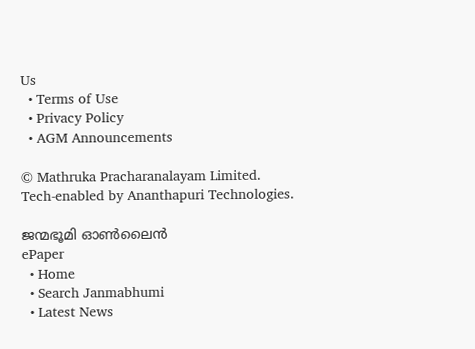Us
  • Terms of Use
  • Privacy Policy
  • AGM Announcements

© Mathruka Pracharanalayam Limited.
Tech-enabled by Ananthapuri Technologies.

ജന്മഭൂമി ഓണ്‍ലൈന്‍
ePaper
  • Home
  • Search Janmabhumi
  • Latest News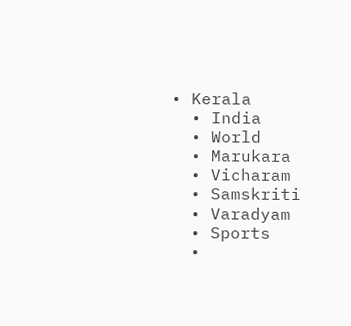• Kerala
  • India
  • World
  • Marukara
  • Vicharam
  • Samskriti
  • Varadyam
  • Sports
  •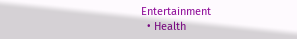Entertainment
  • Health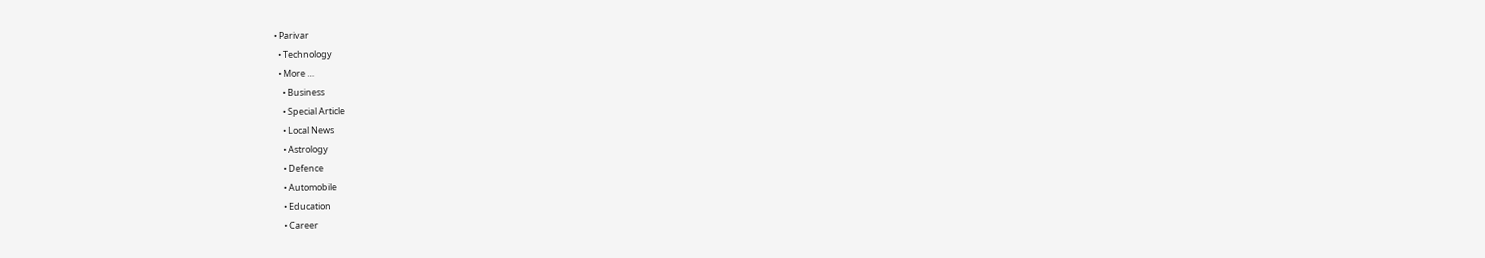• Parivar
  • Technology
  • More …
    • Business
    • Special Article
    • Local News
    • Astrology
    • Defence
    • Automobile
    • Education
    • Career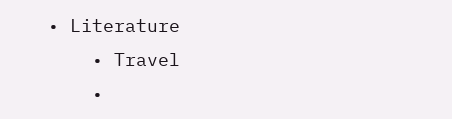• Literature
    • Travel
    •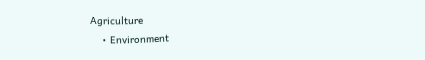Agriculture
    • Environment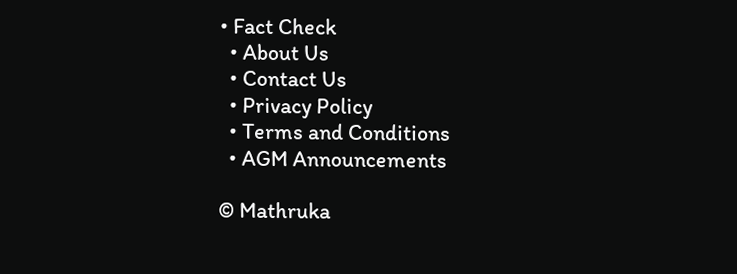• Fact Check
  • About Us
  • Contact Us
  • Privacy Policy
  • Terms and Conditions
  • AGM Announcements

© Mathruka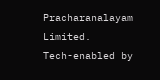Pracharanalayam Limited.
Tech-enabled by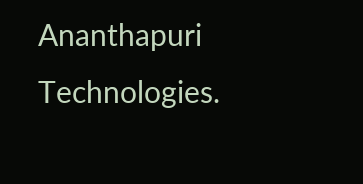Ananthapuri Technologies.